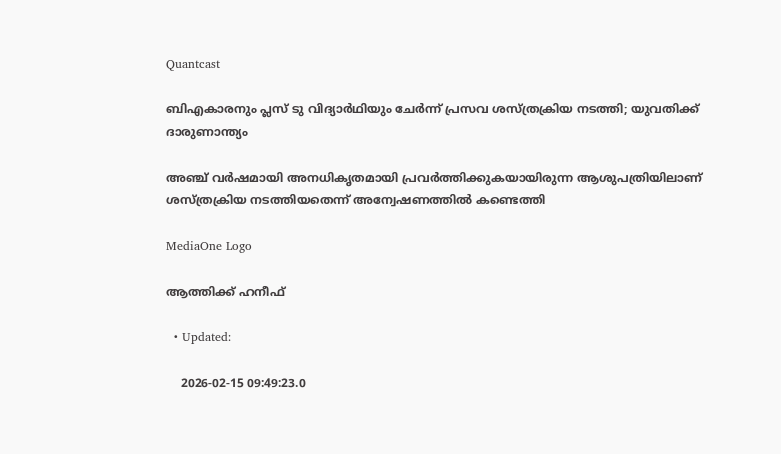Quantcast

ബിഎകാരനും പ്ലസ് ടു വിദ്യാര്‍ഥിയും ചേർന്ന് പ്രസവ ശസ്ത്രക്രിയ നടത്തി; യുവതിക്ക് ദാരുണാന്ത്യം

അഞ്ച് വർഷമായി അനധികൃതമായി പ്രവർത്തിക്കുകയായിരുന്ന ആശുപത്രിയിലാണ് ശസ്ത്രക്രിയ നടത്തിയതെന്ന് അന്വേഷണത്തിൽ കണ്ടെത്തി

MediaOne Logo

ആത്തിക്ക് ഹനീഫ്

  • Updated:

    2026-02-15 09:49:23.0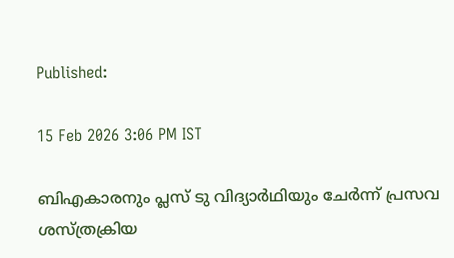Published:

15 Feb 2026 3:06 PM IST

ബിഎകാരനും പ്ലസ് ടു വിദ്യാര്‍ഥിയും ചേർന്ന് പ്രസവ ശസ്ത്രക്രിയ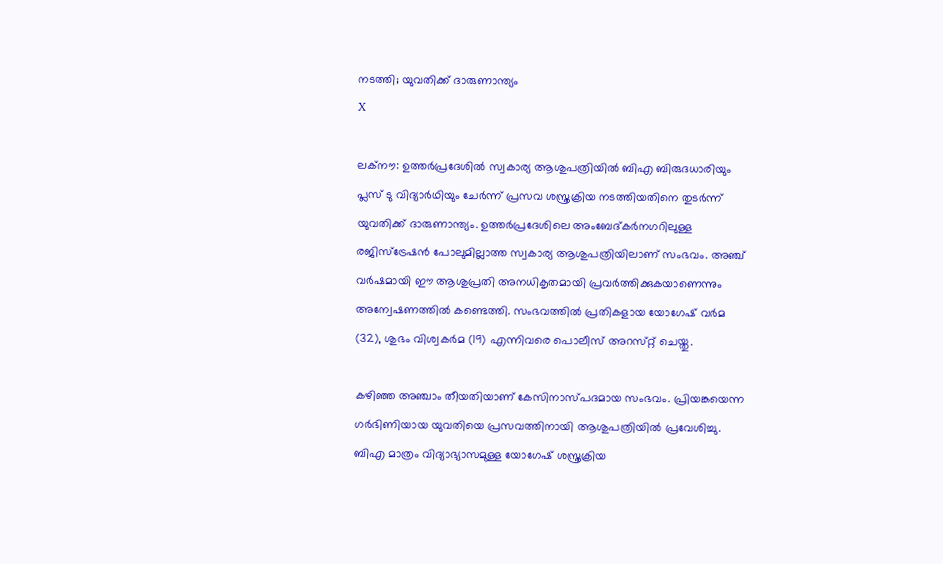നടത്തി; യുവതിക്ക് ദാരുണാന്ത്യം
X

ലക്നൗ: ഉത്തർപ്രദേശിൽ സ്വകാര്യ ആശുപത്രിയിൽ ബിഎ ബിരുദധാരിയും പ്ലസ് ടു വിദ്യാര്‍ഥിയും ചേർന്ന് പ്രസവ ശസ്ത്രക്രിയ നടത്തിയതിനെ തുടർന്ന് യുവതിക്ക് ദാരുണാന്ത്യം. ഉത്തർപ്രദേശിലെ അംബേദ്‌കർനഗറിലുള്ള രജിസ്ട്രേഷൻ പോലുമില്ലാത്ത സ്വകാര്യ ആശുപത്രിയിലാണ് സംഭവം. അഞ്ച് വർഷമായി ഈ ആശുപ്രതി അനധികൃതമായി പ്രവർത്തിക്കുകയാണെന്നും അന്വേഷണത്തിൽ കണ്ടെത്തി. സംഭവത്തിൽ പ്രതികളായ യോഗേഷ് വർമ (32), ശുഭം വിശ്വകർമ (19) എന്നിവരെ പൊലീസ് അറസ്‌റ്റ് ചെയ്തു.

കഴിഞ്ഞ അഞ്ചാം തീയതിയാണ് കേസിനാസ്പദമായ സംഭവം. പ്രിയങ്കയെന്ന ഗർഭിണിയായ യുവതിയെ പ്രസവത്തിനായി ആശുപത്രിയിൽ പ്രവേശിച്ചു. ബിഎ മാത്രം വിദ്യാഭ്യാസമുള്ള യോഗേഷ് ശസ്ത്രക്രിയ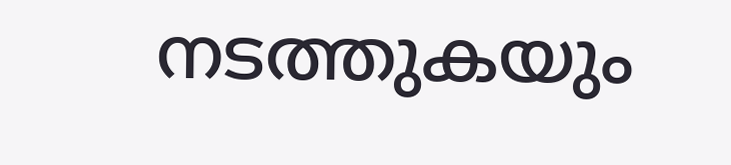നടത്തുകയും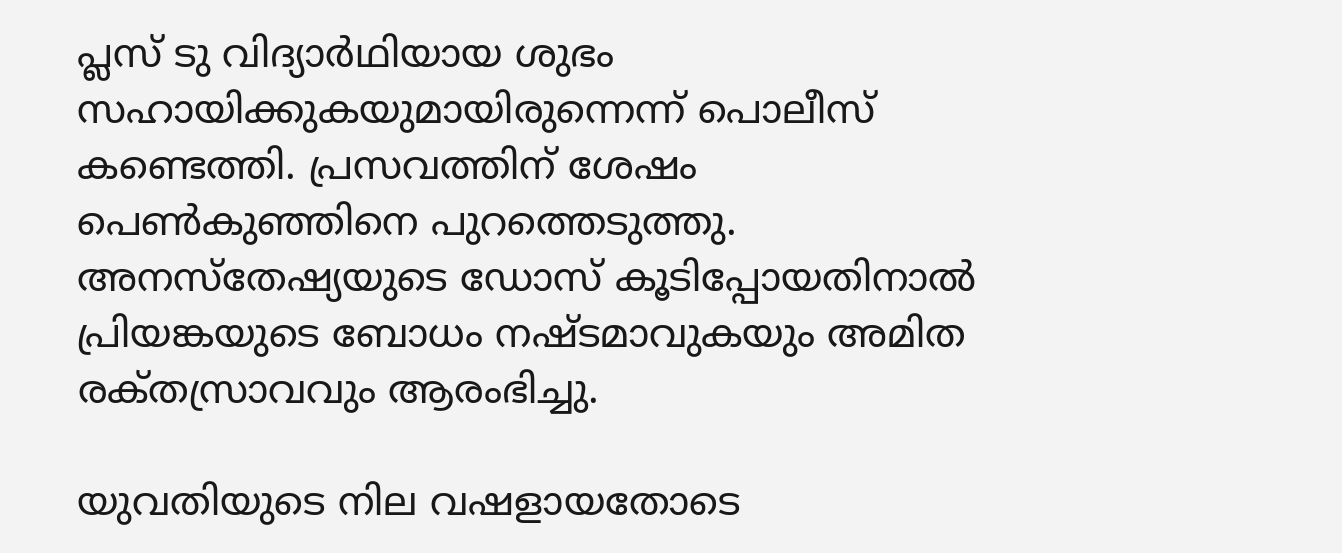പ്ലസ് ടു വിദ്യാര്‍ഥിയായ ശുഭം സഹായിക്കുകയുമായിരുന്നെന്ന് പൊലീസ് കണ്ടെത്തി. പ്രസവത്തിന് ശേഷം പെൺകുഞ്ഞിനെ പുറത്തെടുത്തു. അനസ്തേഷ്യയുടെ ഡോസ് കൂടിപ്പോയതിനാൽ പ്രിയങ്കയുടെ ബോധം നഷ്ടമാവുകയും അമിത രക്‌തസ്രാവവും ആരംഭിച്ചു.

യുവതിയുടെ നില വഷളായതോടെ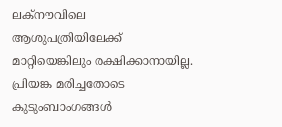ലക്നൗവിലെ ആശുപത്രിയിലേക്ക് മാറ്റിയെങ്കിലും രക്ഷിക്കാനായില്ല. പ്രിയങ്ക മരിച്ചതോടെ കുടുംബാംഗങ്ങൾ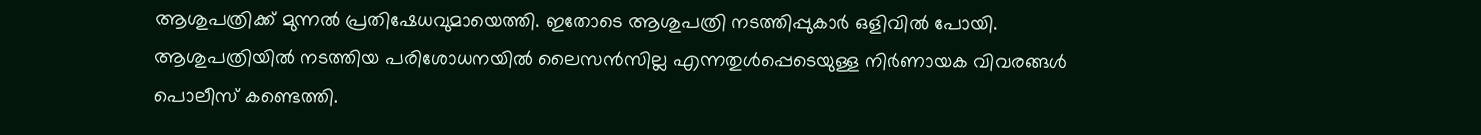ആശുപത്രിക്ക് മുന്നൽ പ്രതിഷേധവുമായെത്തി. ഇതോടെ ആശുപത്രി നടത്തിപ്പുകാർ ഒളിവിൽ പോയി. ആശുപത്രിയിൽ നടത്തിയ പരിശോധനയിൽ ലൈസൻസില്ല എന്നതുൾപ്പെടെയുള്ള നിർണായക വിവരങ്ങൾ പൊലീസ് കണ്ടെത്തി.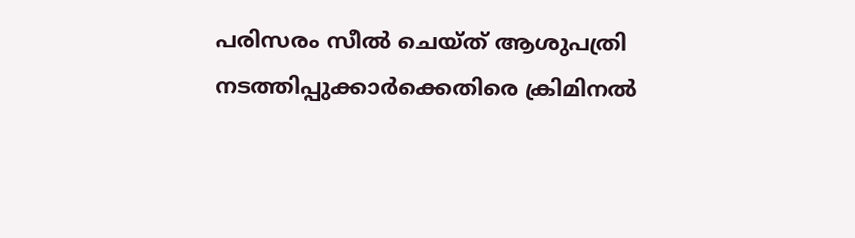പരിസരം സീൽ ചെയ്ത് ആശുപത്രി നടത്തിപ്പുക്കാർക്കെതിരെ ക്രിമിനൽ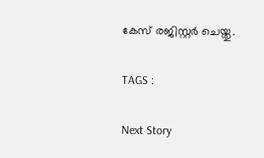കേസ് രജിസ്റ്റർ ചെയ്തു.

TAGS :

Next Story